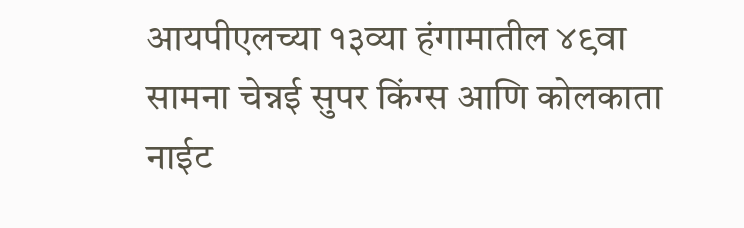आयपीएलच्या १३व्या हंगामातील ४९वा सामना चेन्नई सुपर किंग्स आणि कोलकाता नाईट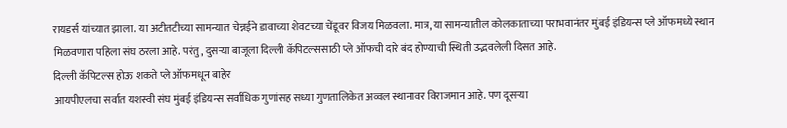रायडर्स यांच्यात झाला. या अटीतटीच्या सामन्यात चेन्नईने डावाच्या शेवटच्या चेंडूवर विजय मिळवला. मात्र, या सामन्यातील कोलकाताच्या पराभवानंतर मुंबई इंडियन्स प्ले ऑफमध्ये स्थान मिळवणारा पहिला संघ ठरला आहे. परंतु, दुसऱ्या बाजूला दिल्ली कॅपिटल्ससाठी प्ले ऑफची दारे बंद होण्याची स्थिती उद्भवलेली दिसत आहे.
दिल्ली कॅपिटल्स होऊ शकते प्ले ऑफमधून बाहेर
आयपीएलचा सर्वात यशस्वी संघ मुंबई इंडियन्स सर्वाधिक गुणांसह सध्या गुणतालिकेत अव्वल स्थानावर विराजमान आहे. पण दूसऱ्या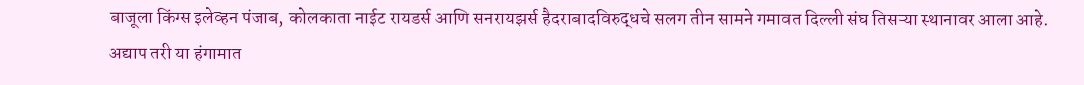बाजूला किंग्स इलेव्हन पंजाब, कोलकाता नाईट रायडर्स आणि सनरायझर्स हैदराबादविरुद्धचे सलग तीन सामने गमावत दिल्ली संघ तिसऱ्या स्थानावर आला आहे. अद्याप तरी या हंगामात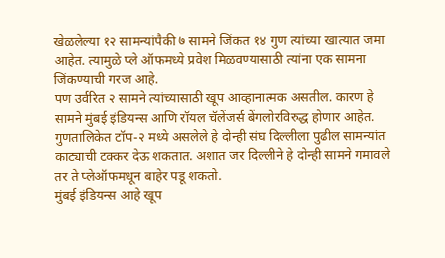खेळलेल्या १२ सामन्यांपैकी ७ सामने जिंकत १४ गुण त्यांच्या खात्यात जमा आहेत. त्यामुळे प्ले ऑफमध्ये प्रवेश मिळवण्यासाठी त्यांना एक सामना जिंकण्याची गरज आहे.
पण उर्वरित २ सामने त्यांच्यासाठी खूप आव्हानात्मक असतील. कारण हे सामने मुंबई इंडियन्स आणि रॉयल चॅलेंजर्स बेंगलोरविरुद्ध होणार आहेत. गुणतालिकेत टॉप-२ मध्ये असलेले हे दोन्ही संघ दिल्लीला पुढील सामन्यांत काट्याची टक्कर देऊ शकतात. अशात जर दिल्लीने हे दोन्ही सामने गमावले तर ते प्लेऑफमधून बाहेर पडू शकतो.
मुंबई इंडियन्स आहे खूप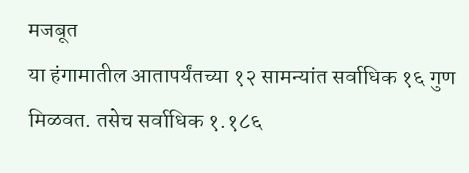मजबूत
या हंगामातील आतापर्यंतच्या १२ सामन्यांत सर्वाधिक १६ गुण मिळवत. तसेच सर्वाधिक १.१८६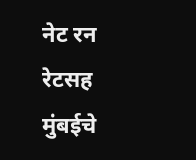नेट रन रेटसह मुंबईचे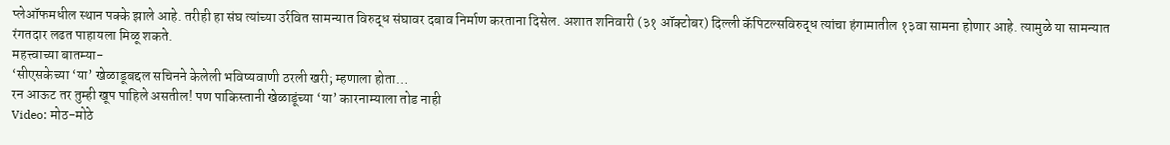प्लेऑफमधील स्थान पक्के झाले आहे. तरीही हा संघ त्यांच्या उर्रवित सामन्यात विरुद्ध संघावर दबाव निर्माण करताना दिसेल. अशात शनिवारी (३१ ऑक्टोबर) दिल्ली कॅपिटल्सविरुद्ध त्यांचा हंगामातील १३वा सामना होणार आहे. त्यामुळे या सामन्यात रंगतदार लढत पाहायला मिळू शकते.
महत्त्वाच्या बातम्या-
‘सीएसकेच्या ‘या’ खेळाडूबद्दल सचिनने केलेली भविष्यवाणी ठरली खरी; म्हणाला होता…
रन आऊट तर तुम्ही खूप पाहिले असतील! पण पाकिस्तानी खेळाडूंच्या ‘या’ कारनाम्याला तोड नाही
Video: मोठ-मोठे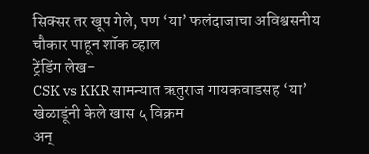सिक्सर तर खूप गेले, पण ‘या’ फलंदाजाचा अविश्वसनीय चौकार पाहून शॉक व्हाल
ट्रेंडिंग लेख-
CSK vs KKR सामन्यात ऋतुराज गायकवाडसह ‘या’ खेळाडूंनी केले खास ५ विक्रम
अन्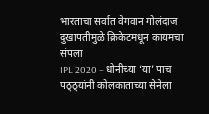भारताचा सर्वात वेगवान गोलंदाज दुखापतीमुळे क्रिकेटमधून कायमचा संपला
IPL 2020 – धोनीच्या ‘या’ पाच पठ्ठ्यांनी कोलकाताच्या सेनेला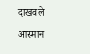दाखवले आस्मान